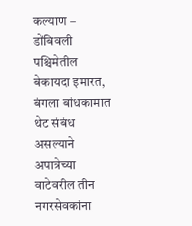कल्याण – डोंबिवली पश्चिमेतील बेकायदा इमारत, बंगला बांधकामात थेट संबंध असल्याने अपात्रेच्या वाटेवरील तीन नगरसेवकांना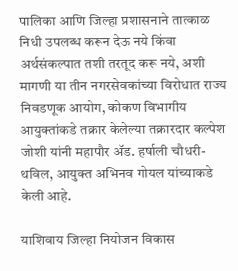पालिका आणि जिल्हा प्रशासनाने तात्काळ निधी उपलब्ध करून देऊ नये किंवा अर्थसंकल्पात तशी तरतूद करू नये, अशी मागणी या तीन नगरसेवकांच्या विरोधात राज्य निवडणूक आयोग, कोकण विभागीय आयुक्तांकडे तक्रार केलेल्या तक्रारदार कल्पेश जोशी यांनी महापौर ॲड. हर्षाली चौधरी-थविल, आयुक्त अभिनव गोयल यांच्याकडे केली आहे.

याशिवाय जिल्हा नियोजन विकास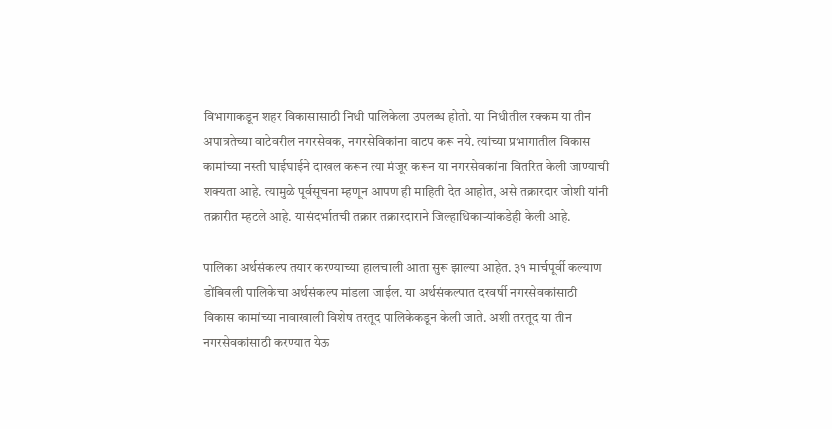विभागाकडून शहर विकासासाठी निधी पालिकेला उपलब्ध होतो. या निधीतील रक्कम या तीन अपात्रतेच्या वाटेवरील नगरसेवक, नगरसेविकांना वाटप करू नये. त्यांच्या प्रभागातील विकास कामांच्या नस्ती घाईघाईने दाखल करून त्या मंजूर करून या नगरसेवकांना वितरित केली जाण्याची शक्यता आहे. त्यामुळे पूर्वसूचना म्हणून आपण ही माहिती देत आहोत, असे तक्रारदार जोशी यांनी तक्रारीत म्हटले आहे. यासंदर्भातची तक्रार तक्रारदाराने जिल्हाधिकाऱ्यांकडेही केली आहे.

पालिका अर्थसंकल्प तयार करण्याच्या हालचाली आता सुरू झाल्या आहेत. ३१ मार्चपूर्वी कल्याण डोंबिवली पालिकेचा अर्थसंकल्प मांडला जाईल. या अर्थसंकल्पात दरवर्षी नगरसेवकांसाठी विकास कामांच्या नावाखाली विशेष तरतूद पालिकेकडून केली जाते. अशी तरतूद या तीन नगरसेवकांसाठी करण्यात येऊ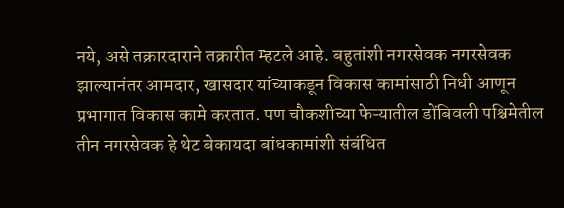नये, असे तक्रारदाराने तक्रारीत म्हटले आहे. बहुतांशी नगरसेवक नगरसेवक झाल्यानंतर आमदार, खासदार यांच्याकडून विकास कामांसाठी निधी आणून प्रभागात विकास कामे करतात. पण चौकशीच्या फेऱ्यातील डोंबिवली पश्चिमेतील तीन नगरसेवक हे थेट बेकायदा बांधकामांशी संबंधित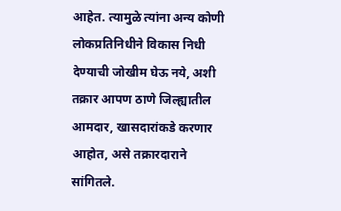आहेत. त्यामुळे त्यांना अन्य कोणी लोकप्रतिनिधीने विकास निधी देण्याची जोखीम घेऊ नये, अशी तक्रार आपण ठाणे जिल्ह्यातील आमदार, खासदारांकडे करणार आहोत, असे तक्रारदाराने सांगितले.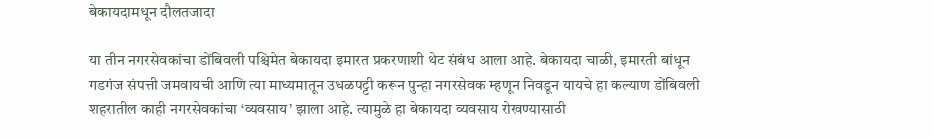बेकायदामधून दौलतजादा

या तीन नगरसेवकांचा डोंबिवली पश्चिमेत बेकायदा इमारत प्रकरणाशी थेट संबंध आला आहे. बेकायदा चाळी, इमारती बांधून गडगंज संपत्ती जमवायची आणि त्या माध्यमातून उधळपट्टी करून पुन्हा नगरसेवक म्हणून निवडून यायचे हा कल्याण डोंबिवली शहरातील काही नगरसेवकांचा ‘व्यवसाय’ झाला आहे. त्यामुळे हा बेकायदा व्यवसाय रोखण्यासाठी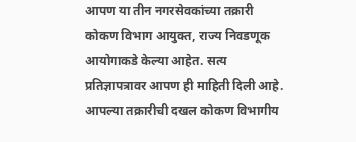आपण या तीन नगरसेवकांच्या तक्रारी कोकण विभाग आयुक्त, राज्य निवडणूक आयोगाकडे केल्या आहेत. सत्य प्रतिज्ञापत्रावर आपण ही माहिती दिली आहे. आपल्या तक्रारीची दखल कोकण विभागीय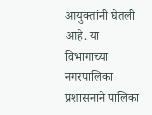आयुक्तांनी घेतली आहे. या विभागाच्या नगरपालिका प्रशासनाने पालिका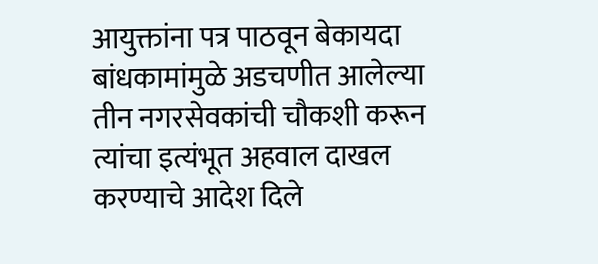आयुक्तांना पत्र पाठवून बेकायदा बांधकामांमुळे अडचणीत आलेल्या तीन नगरसेवकांची चौकशी करून त्यांचा इत्यंभूत अहवाल दाखल करण्याचे आदेश दिले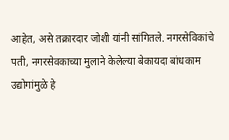आहेत, असे तक्रारदार जोशी यांनी सांगितले. नगरसेविकांचे पती, नगरसेवकाच्या मुलाने केलेल्या बेकायदा बांधकाम उद्योगांमुळे हे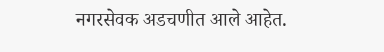नगरसेवक अडचणीत आले आहेत.